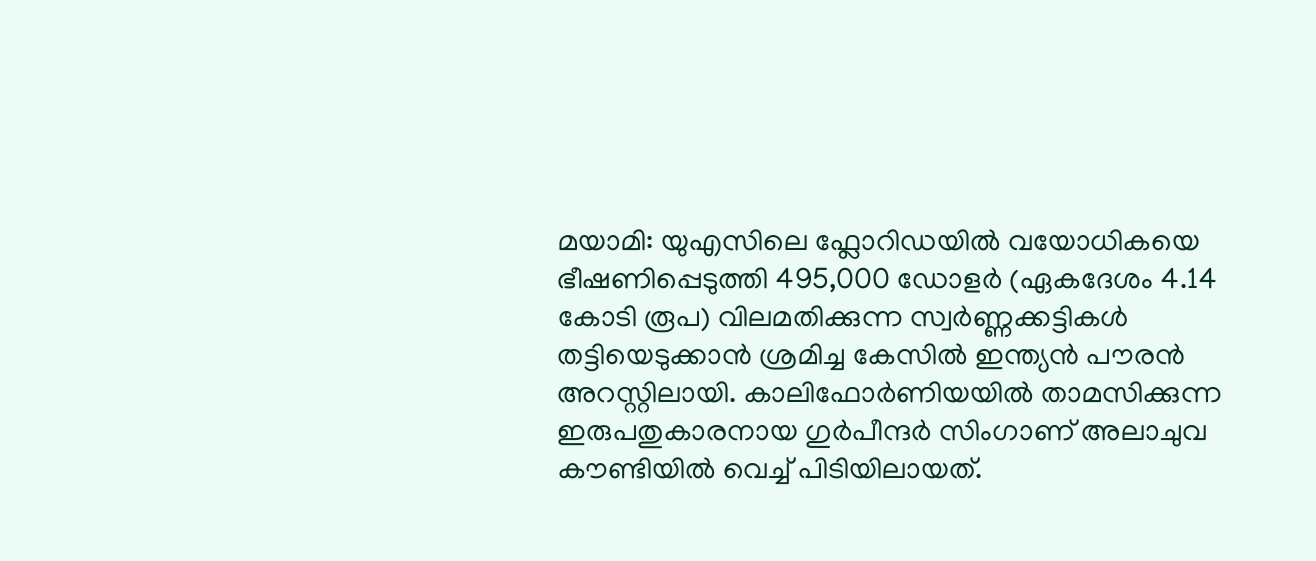മയാമി: യുഎസിലെ ഫ്ലോറിഡയിൽ വയോധികയെ ഭീഷണിപ്പെടുത്തി 495,000 ഡോളർ (ഏകദേശം 4.14 കോടി രൂപ) വിലമതിക്കുന്ന സ്വർണ്ണക്കട്ടികൾ തട്ടിയെടുക്കാൻ ശ്രമിച്ച കേസിൽ ഇന്ത്യൻ പൗരൻ അറസ്റ്റിലായി. കാലിഫോർണിയയിൽ താമസിക്കുന്ന ഇരുപതുകാരനായ ഗുർപീന്ദർ സിംഗാണ് അലാചുവ കൗണ്ടിയിൽ വെച്ച് പിടിയിലായത്.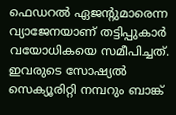ഫെഡറൽ ഏജൻ്റുമാരെന്ന വ്യാജേനയാണ് തട്ടിപ്പുകാർ വയോധികയെ സമീപിച്ചത്. ഇവരുടെ സോഷ്യൽ സെക്യൂരിറ്റി നമ്പറും ബാങ്ക്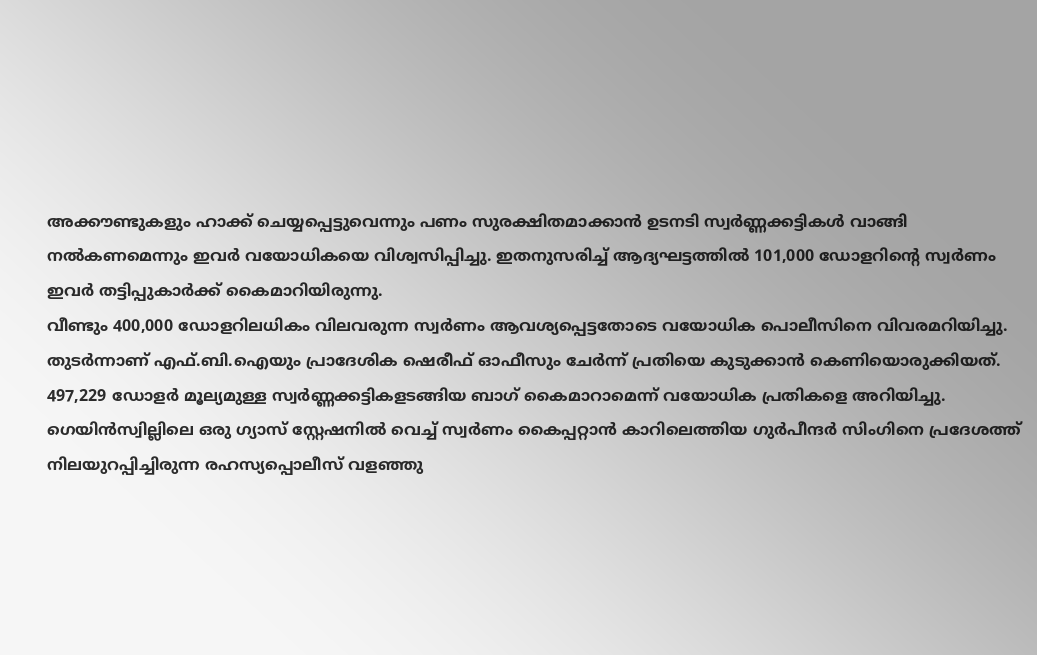അക്കൗണ്ടുകളും ഹാക്ക് ചെയ്യപ്പെട്ടുവെന്നും പണം സുരക്ഷിതമാക്കാൻ ഉടനടി സ്വർണ്ണക്കട്ടികൾ വാങ്ങി നൽകണമെന്നും ഇവർ വയോധികയെ വിശ്വസിപ്പിച്ചു. ഇതനുസരിച്ച് ആദ്യഘട്ടത്തിൽ 101,000 ഡോളറിൻ്റെ സ്വർണം ഇവർ തട്ടിപ്പുകാർക്ക് കൈമാറിയിരുന്നു.
വീണ്ടും 400,000 ഡോളറിലധികം വിലവരുന്ന സ്വർണം ആവശ്യപ്പെട്ടതോടെ വയോധിക പൊലീസിനെ വിവരമറിയിച്ചു. തുടർന്നാണ് എഫ്.ബി.ഐയും പ്രാദേശിക ഷെരീഫ് ഓഫീസും ചേർന്ന് പ്രതിയെ കുടുക്കാൻ കെണിയൊരുക്കിയത്. 497,229 ഡോളർ മൂല്യമുള്ള സ്വർണ്ണക്കട്ടികളടങ്ങിയ ബാഗ് കൈമാറാമെന്ന് വയോധിക പ്രതികളെ അറിയിച്ചു. ഗെയിൻസ്വില്ലിലെ ഒരു ഗ്യാസ് സ്റ്റേഷനിൽ വെച്ച് സ്വർണം കൈപ്പറ്റാൻ കാറിലെത്തിയ ഗുർപീന്ദർ സിംഗിനെ പ്രദേശത്ത് നിലയുറപ്പിച്ചിരുന്ന രഹസ്യപ്പൊലീസ് വളഞ്ഞു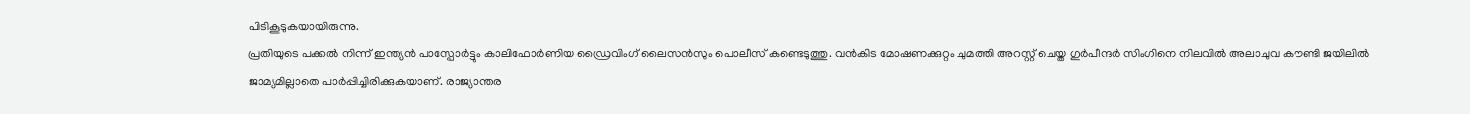പിടികൂടുകയായിരുന്നു.
പ്രതിയുടെ പക്കൽ നിന്ന് ഇന്ത്യൻ പാസ്പോർട്ടും കാലിഫോർണിയ ഡ്രൈവിംഗ് ലൈസൻസും പൊലീസ് കണ്ടെടുത്തു. വൻകിട മോഷണക്കുറ്റം ചുമത്തി അറസ്റ്റ് ചെയ്ത ഗുർപീന്ദർ സിംഗിനെ നിലവിൽ അലാചുവ കൗണ്ടി ജയിലിൽ ജാമ്യമില്ലാതെ പാർപ്പിച്ചിരിക്കുകയാണ്. രാജ്യാന്തര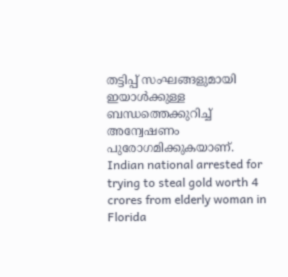തട്ടിപ്പ് സംഘങ്ങളുമായി ഇയാൾക്കുള്ള ബന്ധത്തെക്കുറിച്ച് അന്വേഷണം പുരോഗമിക്കുകയാണ്.
Indian national arrested for trying to steal gold worth 4 crores from elderly woman in Florida